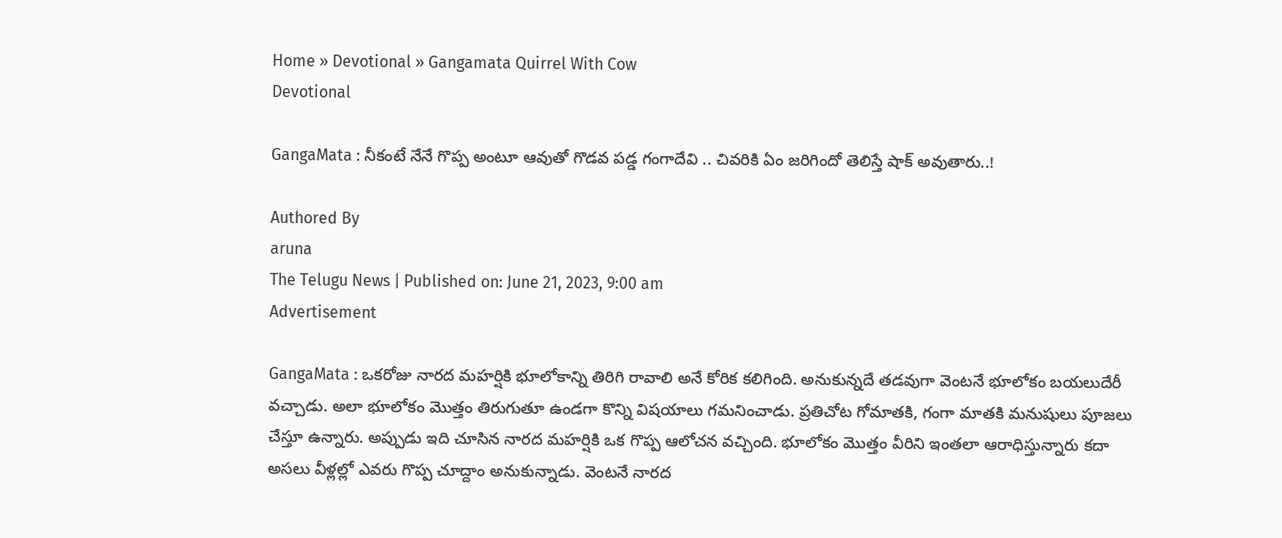Home » Devotional » Gangamata Quirrel With Cow
Devotional

GangaMata : నీకంటే నేనే గొప్ప అంటూ ఆవుతో గొడవ పడ్డ గంగాదేవి .. చివరికి ఏం జరిగిందో తెలిస్తే షాక్ అవుతారు..!

Authored By
aruna
The Telugu News | Published on: June 21, 2023, 9:00 am
Advertisement

GangaMata : ఒకరోజు నారద మహర్షికి భూలోకాన్ని తిరిగి రావాలి అనే కోరిక కలిగింది. అనుకున్నదే తడవుగా వెంటనే భూలోకం బయలుదేరీ వచ్చాడు. అలా భూలోకం మొత్తం తిరుగుతూ ఉండగా కొన్ని విషయాలు గమనించాడు. ప్రతిచోట గోమాతకి, గంగా మాతకి మనుషులు పూజలు చేస్తూ ఉన్నారు. అప్పుడు ఇది చూసిన నారద మహర్షికి ఒక గొప్ప ఆలోచన వచ్చింది. భూలోకం మొత్తం వీరిని ఇంతలా ఆరాధిస్తున్నారు కదా అసలు వీళ్లల్లో ఎవరు గొప్ప చూద్దాం అనుకున్నాడు. వెంటనే నారద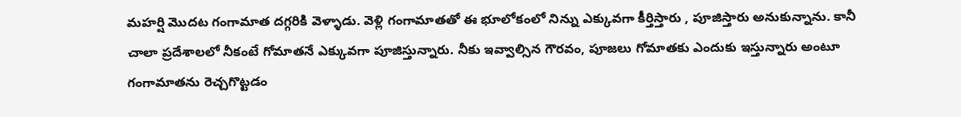మహర్షి మొదట గంగామాత దగ్గరికి వెళ్ళాడు. వెళ్లి గంగామాతతో ఈ భూలోకంలో నిన్ను ఎక్కువగా కీర్తిస్తారు , పూజిస్తారు అనుకున్నాను. కానీ చాలా ప్రదేశాలలో నీకంటే గోమాతనే ఎక్కువగా పూజిస్తున్నారు. నీకు ఇవ్వాల్సిన గౌరవం, పూజలు గోమాతకు ఎందుకు ఇస్తున్నారు అంటూ గంగామాతను రెచ్చగొట్టడం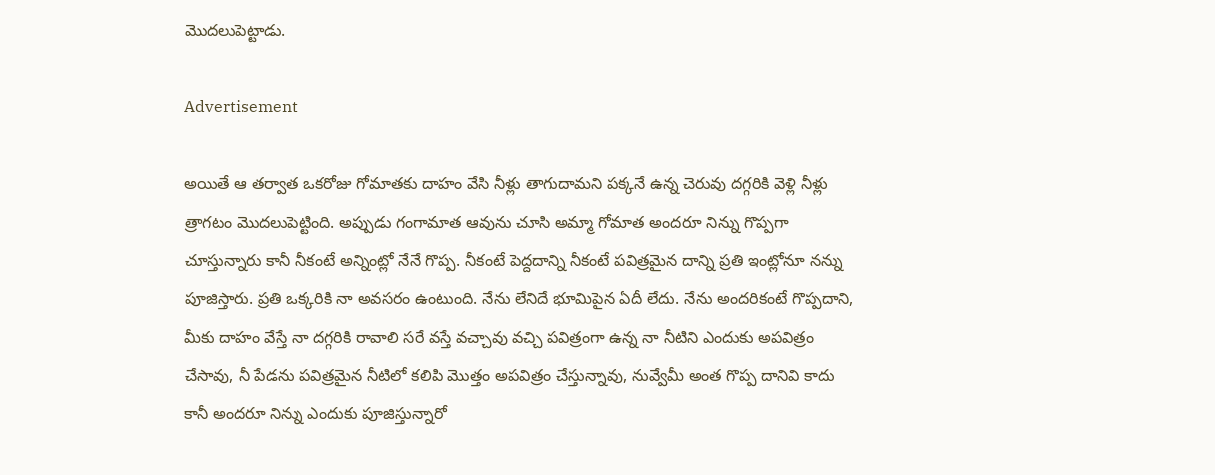మొదలుపెట్టాడు.

Advertisement

అయితే ఆ తర్వాత ఒకరోజు గోమాతకు దాహం వేసి నీళ్లు తాగుదామని పక్కనే ఉన్న చెరువు దగ్గరికి వెళ్లి నీళ్లు త్రాగటం మొదలుపెట్టింది. అప్పుడు గంగామాత ఆవును చూసి అమ్మా గోమాత అందరూ నిన్ను గొప్పగా చూస్తున్నారు కానీ నీకంటే అన్నింట్లో నేనే గొప్ప. నీకంటే పెద్దదాన్ని నీకంటే పవిత్రమైన దాన్ని ప్రతి ఇంట్లోనూ నన్ను పూజిస్తారు. ప్రతి ఒక్కరికి నా అవసరం ఉంటుంది. నేను లేనిదే భూమిపైన ఏదీ లేదు. నేను అందరికంటే గొప్పదాని, మీకు దాహం వేస్తే నా దగ్గరికి రావాలి సరే వస్తే వచ్చావు వచ్చి పవిత్రంగా ఉన్న నా నీటిని ఎందుకు అపవిత్రం చేసావు, నీ పేడను పవిత్రమైన నీటిలో కలిపి మొత్తం అపవిత్రం చేస్తున్నావు, నువ్వేమీ అంత గొప్ప దానివి కాదు కానీ అందరూ నిన్ను ఎందుకు పూజిస్తున్నారో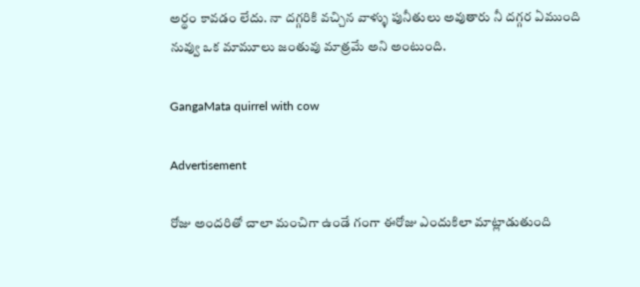అర్థం కావడం లేదు. నా దగ్గరికి వచ్చిన వాళ్ళు పునీతులు అవుతారు నీ దగ్గర ఏముంది నువ్వు ఒక మామూలు జంతువు మాత్రమే అని అంటుంది.

GangaMata quirrel with cow

Advertisement

రోజు అందరితో చాలా మంచిగా ఉండే గంగా ఈరోజు ఎందుకిలా మాట్లాడుతుంది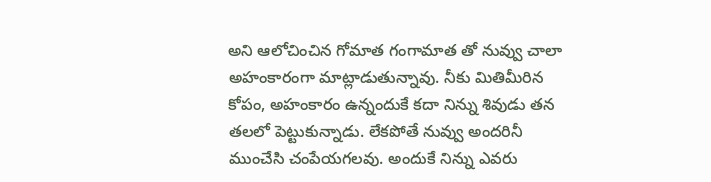అని ఆలోచించిన గోమాత గంగామాత తో నువ్వు చాలా అహంకారంగా మాట్లాడుతున్నావు. నీకు మితిమీరిన కోపం, అహంకారం ఉన్నందుకే కదా నిన్ను శివుడు తన తలలో పెట్టుకున్నాడు. లేకపోతే నువ్వు అందరినీ ముంచేసి చంపేయగలవు. అందుకే నిన్ను ఎవరు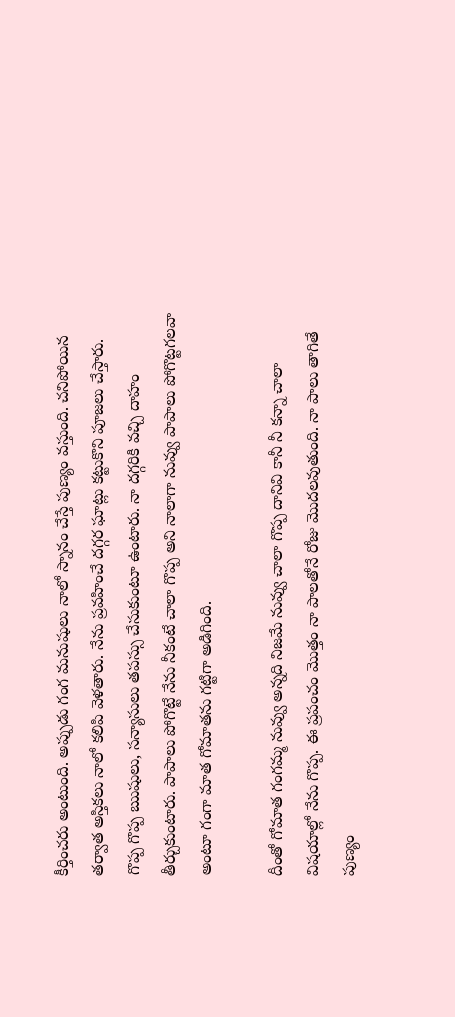కీర్తించరు అంటుంది. అప్పుడు గంగ మనుషులు నాలో స్నానం చేస్తే పుణ్యం వస్తుంది. చనిపోయిన తర్వాత అస్తికలు నాలో కలిపి వెళతారు. నేను ప్రవహించే దగ్గర ఘాట్లు కట్టుకొని పూజలు చేస్తారు. గొప్ప గొప్ప ఋషులు, సన్యాసులు తపస్సు చేసుకుంటూ ఉంటారు. నా దగ్గరికి వచ్చి దాహం తీర్చుకుంటారు. పాపాలు పోగొట్టే నేను నీకంటే చాలా గొప్ప అని నాలాగా నువ్వు పాపాలు పోగొట్టగలవా అంటూ గంగా మాత గోమాతను గట్టిగా అడిగింది.

దీంతో గోమాత గంగమ్మ నువ్వు అన్నది నిజమే నువ్వు చాలా గొప్ప దానివి కానీ నీ కన్నా చాలా విషయాల్లో నేను గొప్ప. ఈ ప్రపంచం మొత్తం నా పాలతోనే రోజు మొదలవుతుంది. నా పాలు తాగితే పుణ్యం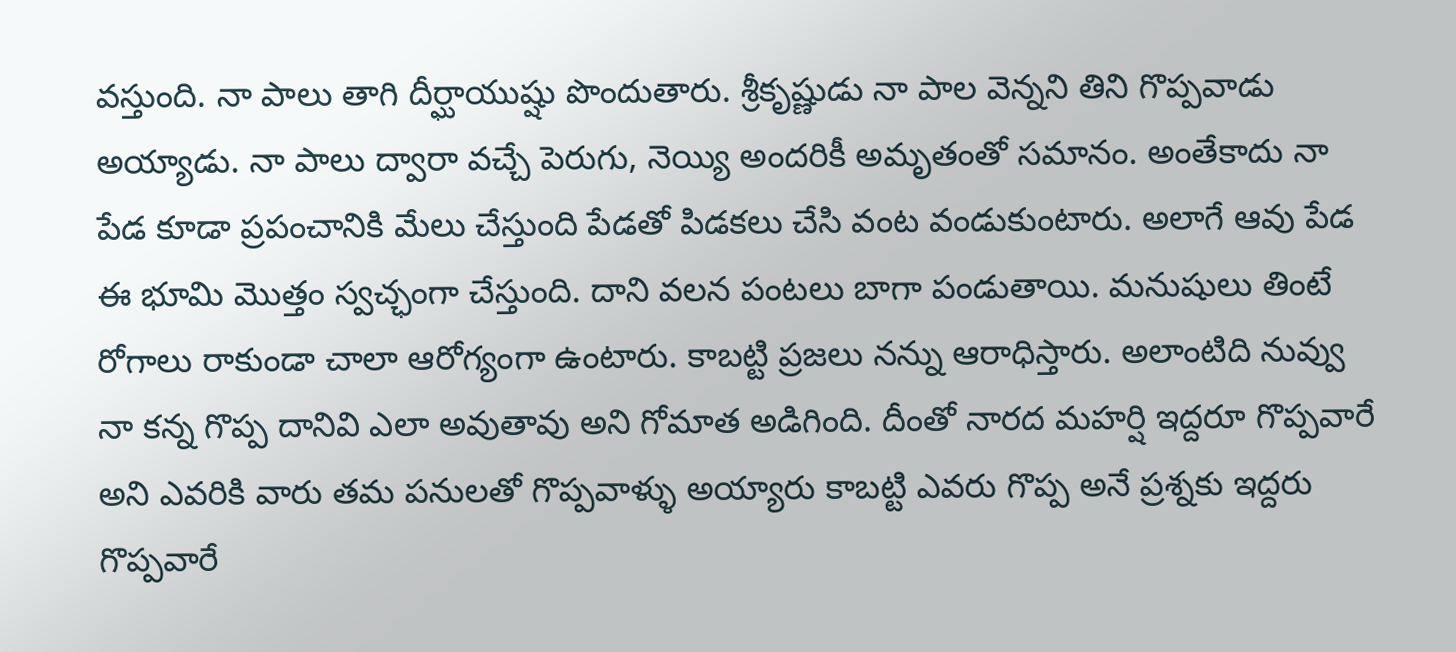వస్తుంది. నా పాలు తాగి దీర్ఘాయుష్షు పొందుతారు. శ్రీకృష్ణుడు నా పాల వెన్నని తిని గొప్పవాడు అయ్యాడు. నా పాలు ద్వారా వచ్చే పెరుగు, నెయ్యి అందరికీ అమృతంతో సమానం. అంతేకాదు నా పేడ కూడా ప్రపంచానికి మేలు చేస్తుంది పేడతో పిడకలు చేసి వంట వండుకుంటారు. అలాగే ఆవు పేడ ఈ భూమి మొత్తం స్వచ్ఛంగా చేస్తుంది. దాని వలన పంటలు బాగా పండుతాయి. మనుషులు తింటే రోగాలు రాకుండా చాలా ఆరోగ్యంగా ఉంటారు. కాబట్టి ప్రజలు నన్ను ఆరాధిస్తారు. అలాంటిది నువ్వు నా కన్న గొప్ప దానివి ఎలా అవుతావు అని గోమాత అడిగింది. దీంతో నారద మహర్షి ఇద్దరూ గొప్పవారే అని ఎవరికి వారు తమ పనులతో గొప్పవాళ్ళు అయ్యారు కాబట్టి ఎవరు గొప్ప అనే ప్రశ్నకు ఇద్దరు గొప్పవారే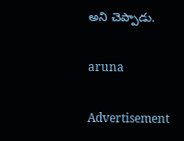అని చెప్పాడు.

aruna

Advertisement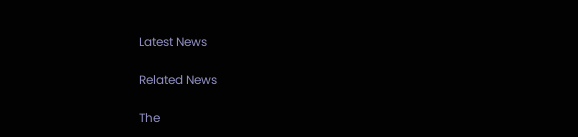Latest News

Related News

The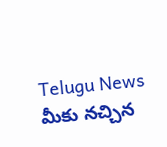Telugu News మీకు నచ్చిన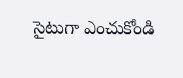సైటుగా ఎంచుకోండి